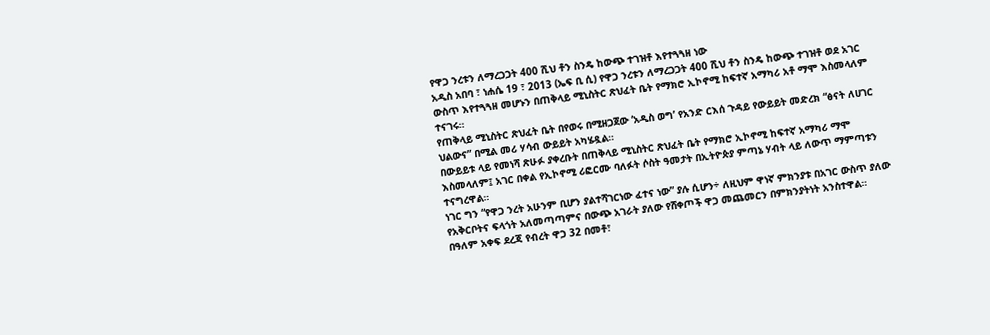የዋጋ ንረቱን ለማረጋጋት 400 ሺህ ቶን ስንዴ ከውጭ ተገዝቶ እየተጓጓዘ ነው
አዲስ አበባ ፣ ነሐሴ 19 ፣ 2013 (ኤፍ ቢ ሲ) የዋጋ ንረቱን ለማረጋጋት 400 ሺህ ቶን ስንዴ ከውጭ ተገዝቶ ወደ አገር ውስጥ እየተጓጓዘ መሆኑን በጠቅላይ ሚኒስትር ጽህፈት ቤት የማክሮ ኢኮኖሚ ከፍተኛ አማካሪ አቶ ማሞ እስመላለም ተናገሩ።
የጠቅላይ ሚኒስትር ጽህፈት ቤት በየወሩ በሚዘጋጀው ‘አዲስ ወግ’ የአንድ ርእሰ ጉዳይ የውይይት መድረክ “ፅናት ለሀገር ህልውና” በሚል መሪ ሃሳብ ውይይት አካሄዷል።
በውይይቱ ላይ የመነሻ ጽሁፉ ያቀረቡት በጠቅላይ ሚኒስትር ጽህፈት ቤት የማክሮ ኢኮኖሚ ከፍተኛ አማካሪ ማሞ እስመላለም፤ አገር በቀል የኢኮኖሚ ሪፎርሙ ባለፉት ሶስት ዓመታት በኢትዮጵያ ምጣኔ ሃብት ላይ ለውጥ ማምጣቱን ተናግረዋል።
ነገር ግን “የዋጋ ንረት አሁንም ቢሆን ያልተሻገርነው ፈተና ነው” ያሉ ሲሆን÷ ለዚህም ዋነኛ ምክንያቱ በአገር ውስጥ ያለው የአቅርቦትና ፍላጎት አለመጣጣምና በውጭ አገራት ያለው የሸቀጦች ዋጋ መጨመርን በምክንያትነት አንስተዋል።
በዓለም አቀፍ ደረጃ የብረት ዋጋ 32 በመቶ፣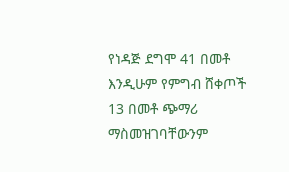የነዳጅ ደግሞ 41 በመቶ እንዲሁም የምግብ ሸቀጦች 13 በመቶ ጭማሪ ማስመዝገባቸውንም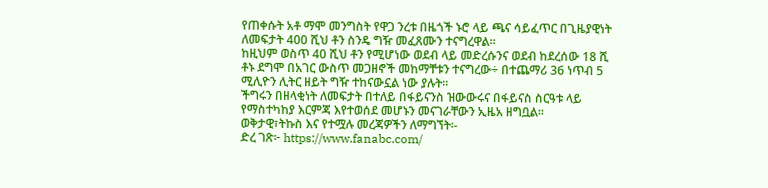የጠቀሱት አቶ ማሞ መንግስት የዋጋ ንረቱ በዜጎች ኑሮ ላይ ጫና ሳይፈጥር በጊዜያዊነት ለመፍታት 400 ሺህ ቶን ስንዴ ግዥ መፈጸሙን ተናግረዋል፡፡
ከዚህም ወስጥ 40 ሺህ ቶን የሚሆነው ወደብ ላይ መድረሱንና ወደብ ከደረሰው 18 ሺ ቶኑ ደግሞ በአገር ውስጥ መጋዘኖች መከማቸቱን ተናግረው÷ በተጨማሪ 36 ነጥብ 5 ሚሊዮን ሊትር ዘይት ግዥ ተከናውኗል ነው ያሉት።
ችግሩን በዘላቂነት ለመፍታት በተለይ በፋይናንስ ዝውውሩና በፋይናስ ስርዓቱ ላይ የማስተካከያ እርምጃ እየተወሰደ መሆኑን መናገራቸውን ኢዜአ ዘግቧል፡፡
ወቅታዊ፣ትኩስ እና የተሟሉ መረጃዎችን ለማግኘት፡-
ድረ ገጽ፦ https://www.fanabc.com/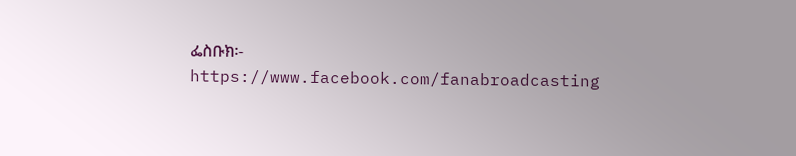ፌስቡክ፡- https://www.facebook.com/fanabroadcasting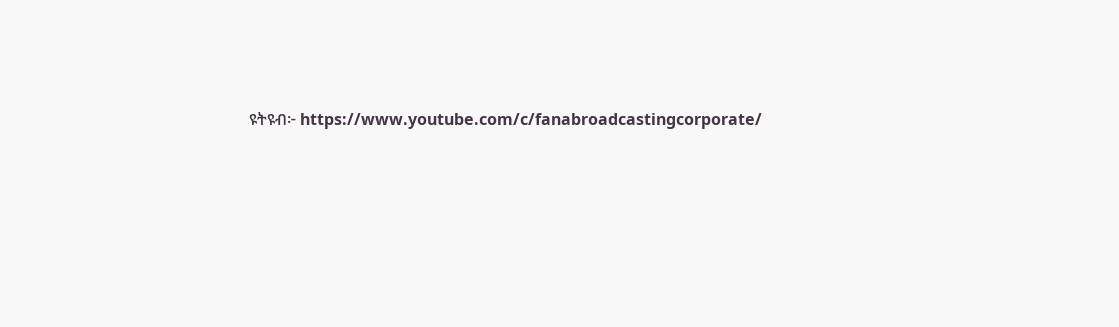ዩትዩብ፦ https://www.youtube.com/c/fanabroadcastingcorporate/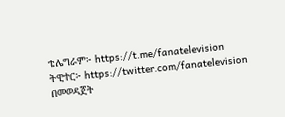ቴሌግራም፦ https://t.me/fanatelevision
ትዊተር፦ https://twitter.com/fanatelevision በመወዳጀት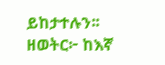ይከታተሉን፡፡
ዘወትር፦ ከእኛ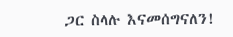ጋር ስላሉ እናመሰግናለን!